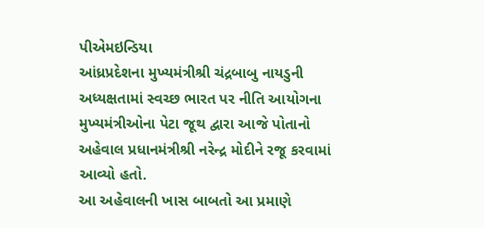પીએમઇન્ડિયા
આંધ્રપ્રદેશના મુખ્યમંત્રીશ્રી ચંદ્રબાબુ નાયડુની અધ્યક્ષતામાં સ્વચ્છ ભારત પર નીતિ આયોગના મુખ્યમંત્રીઓના પેટા જૂથ દ્વારા આજે પોતાનો અહેવાલ પ્રધાનમંત્રીશ્રી નરેન્દ્ર મોદીને રજૂ કરવામાં આવ્યો હતો.
આ અહેવાલની ખાસ બાબતો આ પ્રમાણે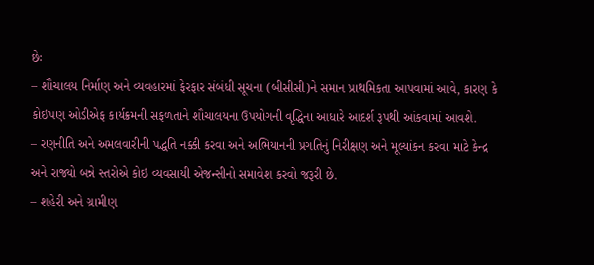છેઃ
– શૌચાલય નિર્માણ અને વ્યવહારમાં ફેરફાર સંબંધી સૂચના (બીસીસી)ને સમાન પ્રાથમિકતા આપવામાં આવે, કારણ કે કોઇપણ ઓડીએફ કાર્યક્રમની સફળતાને શૌચાલયના ઉપયોગની વૃદ્ધિના આધારે આદર્શ રૂપથી આંકવામાં આવશે.
– રણનીતિ અને અમલવારીની પદ્ધતિ નક્કી કરવા અને અભિયાનની પ્રગતિનું નિરીક્ષણ અને મૂલ્યાંકન કરવા માટે કેન્દ્ર અને રાજ્યો બન્ને સ્તરોએ કોઇ વ્યવસાયી એજન્સીનો સમાવેશ કરવો જરૂરી છે.
– શહેરી અને ગ્રામીણ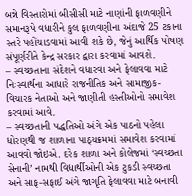બન્ને વિસ્તારોમાં બીસીસી માટે નાણાંની ફાળવણીને સમાનરૂપે વધારીને કુલ ફાળવણીના અંદાજે 25 ટકાના સ્તરે પહોંચાડવામાં આવી શકે છે, જેનું આર્થિક પોષણ સંપૂર્ણરીતે કેન્દ્ર સરકાર દ્વારા કરવામાં આવશે.
– સ્વચ્છતાના સંદેશને વધારવા અને ફેલાવવા માટે નિઃસ્વાર્થના આધારે રાજનીતિક અને સામાજીક-વિચારક નેતાઓ અને જાણીતી હસ્તીઓનો સમાવેશ કરવામાં આવે.
– સ્વચ્છતાની પદ્ધતિઓ અંગે એક પાઠનો પહેલા ધોરણથી જ શાળાના પાઠ્યક્રમમાં સમાવેશ કરવામાં આવવો જોઇએ. દરેક શાળા અને કોલેજમાં ‘સ્વચ્છતા સેનાની’ નામથી વિદ્યાર્થીઓની એક ટુકડી સ્વચ્છતા અને સાફ-સફાઈ અંગે જાગૃતિ ફેલાવવા માટે બનાવી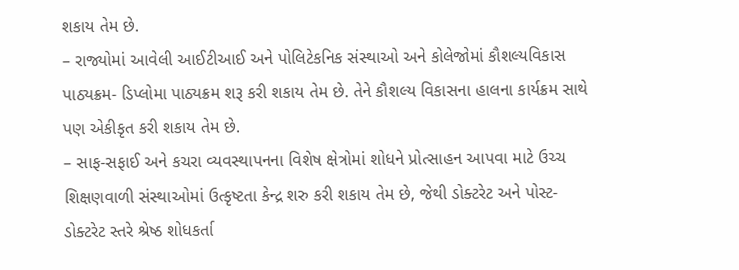શકાય તેમ છે.
– રાજ્યોમાં આવેલી આઈટીઆઈ અને પોલિટેકનિક સંસ્થાઓ અને કોલેજોમાં કૌશલ્યવિકાસ પાઠ્યક્રમ- ડિપ્લોમા પાઠ્યક્રમ શરૂ કરી શકાય તેમ છે. તેને કૌશલ્ય વિકાસના હાલના કાર્યક્રમ સાથે પણ એકીકૃત કરી શકાય તેમ છે.
– સાફ-સફાઈ અને કચરા વ્યવસ્થાપનના વિશેષ ક્ષેત્રોમાં શોધને પ્રોત્સાહન આપવા માટે ઉચ્ચ શિક્ષણવાળી સંસ્થાઓમાં ઉત્કૃષ્ટતા કેન્દ્ર શરુ કરી શકાય તેમ છે, જેથી ડોક્ટરેટ અને પોસ્ટ-ડોક્ટરેટ સ્તરે શ્રેષ્ઠ શોધકર્તા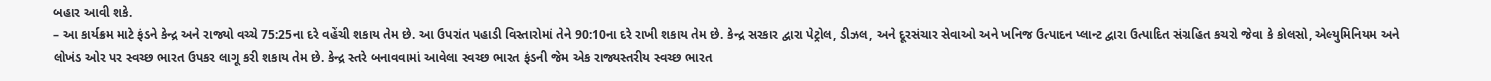બહાર આવી શકે.
– આ કાર્યક્રમ માટે ફંડને કેન્દ્ર અને રાજ્યો વચ્ચે 75:25ના દરે વહેંચી શકાય તેમ છે. આ ઉપરાંત પહાડી વિસ્તારોમાં તેને 90:10ના દરે રાખી શકાય તેમ છે. કેન્દ્ર સરકાર દ્વારા પેટ્રોલ, ડીઝલ, અને દૂરસંચાર સેવાઓ અને ખનિજ ઉત્પાદન પ્લાન્ટ દ્વારા ઉત્પાદિત સંગ્રહિત કચરો જેવા કે કોલસો, એલ્યુમિનિયમ અને લોખંડ ઓર પર સ્વચ્છ ભારત ઉપકર લાગૂ કરી શકાય તેમ છે. કેન્દ્ર સ્તરે બનાવવામાં આવેલા સ્વચ્છ ભારત ફંડની જેમ એક રાજ્યસ્તરીય સ્વચ્છ ભારત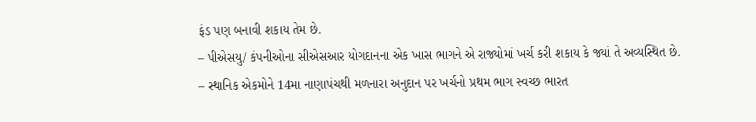ફંડ પણ બનાવી શકાય તેમ છે.
– પીએસયુ/ કંપનીઓના સીએસઆર યોગદાનના એક ખાસ ભાગને એ રાજ્યોમાં ખર્ચ કરી શકાય કે જ્યાં તે અવ્યસ્થિત છે.
– સ્થાનિક એકમોને 14મા નાણાપંચથી મળનારા અનુદાન પર ખર્ચનો પ્રથમ ભાગ સ્વચ્છ ભારત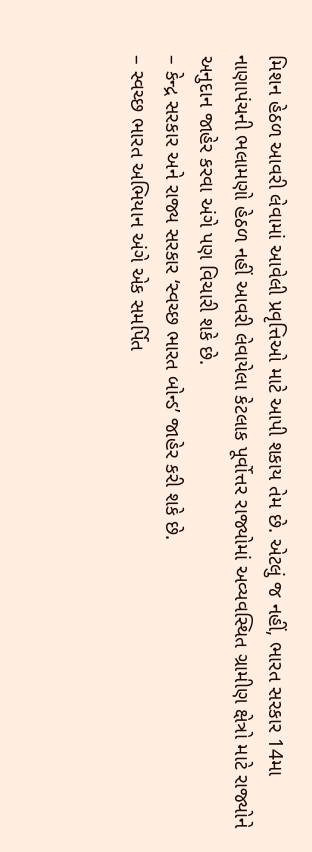મિશન હેઠળ આવરી લેવામાં આવેલી પ્રવૃત્તિઓ માટે આપી શકાય તેમ છે. એટલું જ નહીં, ભારત સરકાર 14મા નાણાપંચની ભલામણો હેઠળ નહીં આવરી લેવાયેલા કેટલાક પૂર્વોત્તર રાજ્યોમાં અવ્યવસ્થિત ગ્રામીણ ક્ષેત્રો માટે રાજ્યોને અનુદાન જાહેર કરવા અંગે પણ વિચારી શકે છે.
– કેન્દ્ર સરકાર અને રાજ્ય સરકાર ‘સ્વચ્છ ભારત બોન્ડ’ જાહેર કરી શકે છે.
– સ્વચ્છ ભારત અભિયાન અંગે એક સમર્પિત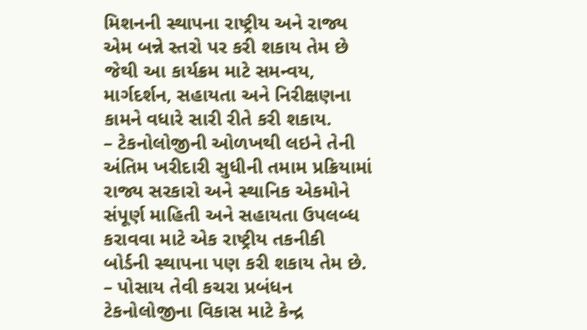મિશનની સ્થાપના રાષ્ટ્રીય અને રાજ્ય એમ બન્ને સ્તરો પર કરી શકાય તેમ છે જેથી આ કાર્યક્રમ માટે સમન્વય, માર્ગદર્શન, સહાયતા અને નિરીક્ષણના કામને વધારે સારી રીતે કરી શકાય.
– ટેકનોલોજીની ઓળખથી લઇને તેની અંતિમ ખરીદારી સુધીની તમામ પ્રક્રિયામાં રાજ્ય સરકારો અને સ્થાનિક એકમોને સંપૂર્ણ માહિતી અને સહાયતા ઉપલબ્ધ કરાવવા માટે એક રાષ્ટ્રીય તકનીકી બોર્ડની સ્થાપના પણ કરી શકાય તેમ છે.
– પોસાય તેવી કચરા પ્રબંધન ટેકનોલોજીના વિકાસ માટે કેન્દ્ર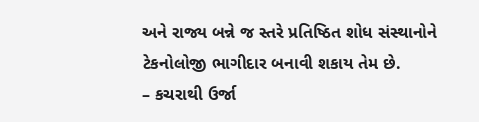અને રાજ્ય બન્ને જ સ્તરે પ્રતિષ્ઠિત શોધ સંસ્થાનોને ટેકનોલોજી ભાગીદાર બનાવી શકાય તેમ છે.
– કચરાથી ઉર્જા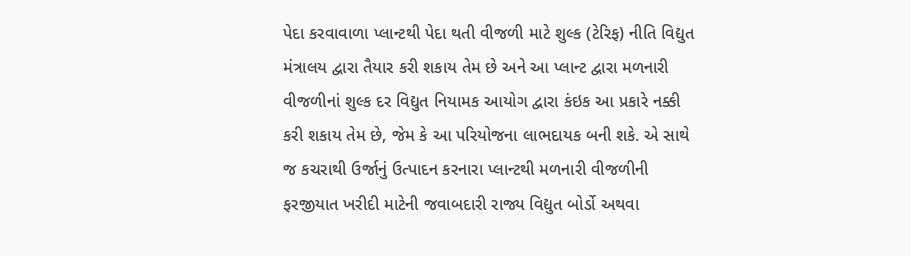પેદા કરવાવાળા પ્લાન્ટથી પેદા થતી વીજળી માટે શુલ્ક (ટેરિફ) નીતિ વિદ્યુત મંત્રાલય દ્વારા તૈયાર કરી શકાય તેમ છે અને આ પ્લાન્ટ દ્વારા મળનારી વીજળીનાં શુલ્ક દર વિદ્યુત નિયામક આયોગ દ્વારા કંઇક આ પ્રકારે નક્કી કરી શકાય તેમ છે, જેમ કે આ પરિયોજના લાભદાયક બની શકે. એ સાથે જ કચરાથી ઉર્જાનું ઉત્પાદન કરનારા પ્લાન્ટથી મળનારી વીજળીની ફરજીયાત ખરીદી માટેની જવાબદારી રાજ્ય વિદ્યુત બોર્ડો અથવા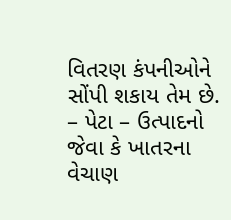વિતરણ કંપનીઓને સોંપી શકાય તેમ છે.
– પેટા – ઉત્પાદનો જેવા કે ખાતરના વેચાણ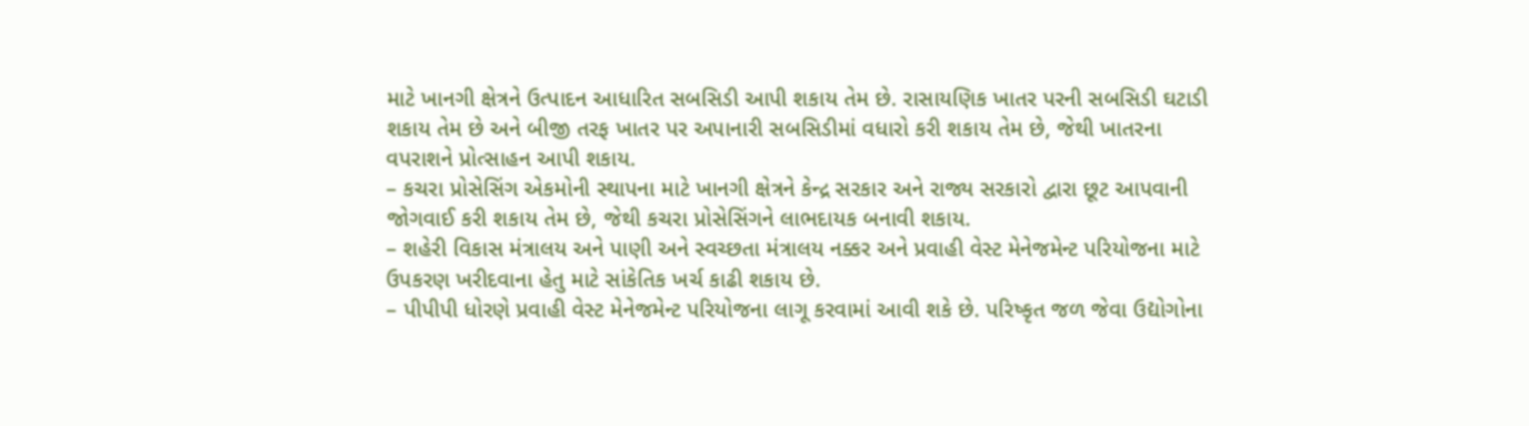માટે ખાનગી ક્ષેત્રને ઉત્પાદન આધારિત સબસિડી આપી શકાય તેમ છે. રાસાયણિક ખાતર પરની સબસિડી ઘટાડી શકાય તેમ છે અને બીજી તરફ ખાતર પર અપાનારી સબસિડીમાં વધારો કરી શકાય તેમ છે, જેથી ખાતરના વપરાશને પ્રોત્સાહન આપી શકાય.
– કચરા પ્રોસેસિંગ એકમોની સ્થાપના માટે ખાનગી ક્ષેત્રને કેન્દ્ર સરકાર અને રાજ્ય સરકારો દ્વારા છૂટ આપવાની જોગવાઈ કરી શકાય તેમ છે, જેથી કચરા પ્રોસેસિંગને લાભદાયક બનાવી શકાય.
– શહેરી વિકાસ મંત્રાલય અને પાણી અને સ્વચ્છતા મંત્રાલય નક્કર અને પ્રવાહી વેસ્ટ મેનેજમેન્ટ પરિયોજના માટે ઉપકરણ ખરીદવાના હેતુ માટે સાંકેતિક ખર્ચ કાઢી શકાય છે.
– પીપીપી ધોરણે પ્રવાહી વેસ્ટ મેનેજમેન્ટ પરિયોજના લાગૂ કરવામાં આવી શકે છે. પરિષ્કૃત જળ જેવા ઉદ્યોગોના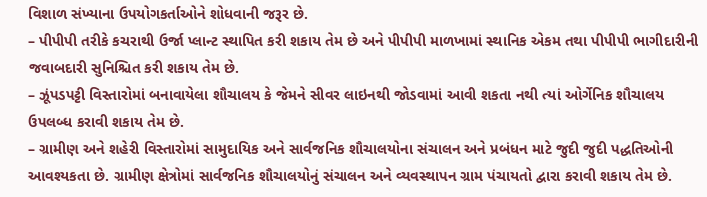વિશાળ સંખ્યાના ઉપયોગકર્તાઓને શોધવાની જરૂર છે.
– પીપીપી તરીકે કચરાથી ઉર્જા પ્લાન્ટ સ્થાપિત કરી શકાય તેમ છે અને પીપીપી માળખામાં સ્થાનિક એકમ તથા પીપીપી ભાગીદારીની જવાબદારી સુનિશ્ચિત કરી શકાય તેમ છે.
– ઝૂંપડપટ્ટી વિસ્તારોમાં બનાવાયેલા શૌચાલય કે જેમને સીવર લાઇનથી જોડવામાં આવી શકતા નથી ત્યાં ઓર્ગેનિક શૌચાલય ઉપલબ્ધ કરાવી શકાય તેમ છે.
– ગ્રામીણ અને શહેરી વિસ્તારોમાં સામુદાયિક અને સાર્વજનિક શૌચાલયોના સંચાલન અને પ્રબંધન માટે જુદી જુદી પદ્ધતિઓની આવશ્યકતા છે. ગ્રામીણ ક્ષેત્રોમાં સાર્વજનિક શૌચાલયોનું સંચાલન અને વ્યવસ્થાપન ગ્રામ પંચાયતો દ્વારા કરાવી શકાય તેમ છે.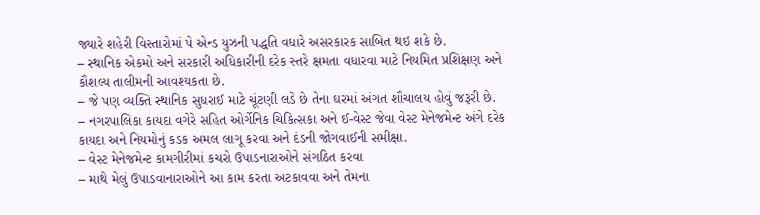જ્યારે શહેરી વિસ્તારોમાં પે એન્ડ યુઝની પદ્ધતિ વધારે અસરકારક સાબિત થઇ શકે છે.
– સ્થાનિક એકમો અને સરકારી અધિકારીની દરેક સ્તરે ક્ષમતા વધારવા માટે નિયમિત પ્રશિક્ષણ અને કૌશલ્ય તાલીમની આવશ્યકતા છે.
– જે પણ વ્યક્તિ સ્થાનિક સુધરાઈ માટે ચૂંટણી લડે છે તેના ઘરમાં અંગત શૌચાલય હોવું જરૂરી છે.
– નગરપાલિકા કાયદા વગેરે સહિત ઓર્ગેનિક ચિકિત્સકા અને ઈ-વેસ્ટ જેવા વેસ્ટ મેનેજમેન્ટ અંગે દરેક કાયદા અને નિયમોનું કડક અમલ લાગૂ કરવા અને દંડની જોગવાઈની સમીક્ષા.
– વેસ્ટ મેનેજમેન્ટ કામગીરીમાં કચરો ઉપાડનારાઓને સંગઠિત કરવા
– માથે મેલું ઉપાડવાનારાઓને આ કામ કરતા અટકાવવા અને તેમના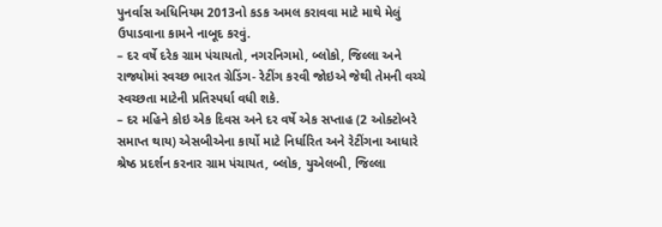પુનર્વાસ અધિનિયમ 2013નો કડક અમલ કરાવવા માટે માથે મેલું ઉપાડવાના કામને નાબૂદ કરવું.
– દર વર્ષે દરેક ગ્રામ પંચાયતો, નગરનિગમો, બ્લોકો, જિલ્લા અને રાજ્યોમાં સ્વચ્છ ભારત ગ્રેડિંગ- રેટીંગ કરવી જોઇએ જેથી તેમની વચ્ચે સ્વચ્છતા માટેની પ્રતિસ્પર્ધા વધી શકે.
– દર મહિને કોઇ એક દિવસ અને દર વર્ષે એક સપ્તાહ (2 ઓક્ટોબરે સમાપ્ત થાય) એસબીએના કાર્યો માટે નિર્ધારિત અને રેટીંગના આધારે શ્રેષ્ઠ પ્રદર્શન કરનાર ગ્રામ પંચાયત, બ્લોક, યુએલબી, જિલ્લા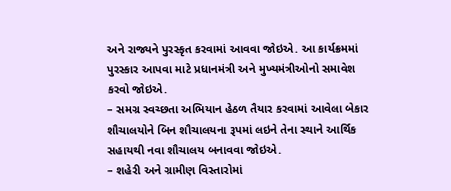અને રાજ્યને પુરસ્કૃત કરવામાં આવવા જોઇએ. આ કાર્યક્રમમાં પુરસ્કાર આપવા માટે પ્રધાનમંત્રી અને મુખ્યમંત્રીઓનો સમાવેશ કરવો જોઇએ.
– સમગ્ર સ્વચ્છતા અભિયાન હેઠળ તૈયાર કરવામાં આવેલા બેકાર શૌચાલયોને બિન શૌચાલયના રૂપમાં લઇને તેના સ્થાને આર્થિક સહાયથી નવા શૌચાલય બનાવવા જોઇએ.
– શહેરી અને ગ્રામીણ વિસ્તારોમાં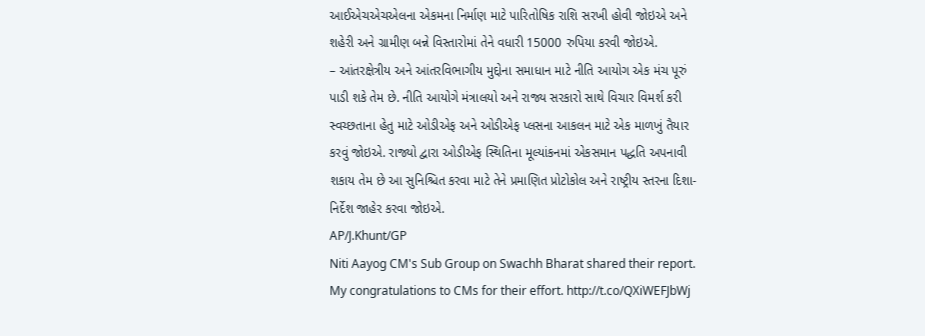આઈએચએચએલના એકમના નિર્માણ માટે પારિતોષિક રાશિ સરખી હોવી જોઇએ અને શહેરી અને ગ્રામીણ બન્ને વિસ્તારોમાં તેને વધારી 15000 રુપિયા કરવી જોઇએ.
– આંતરક્ષેત્રીય અને આંતરવિભાગીય મુદ્દોના સમાધાન માટે નીતિ આયોગ એક મંચ પૂરું પાડી શકે તેમ છે. નીતિ આયોગે મંત્રાલયો અને રાજ્ય સરકારો સાથે વિચાર વિમર્શ કરી સ્વચ્છતાના હેતુ માટે ઓડીએફ અને ઓડીએફ પ્લસના આકલન માટે એક માળખું તૈયાર કરવું જોઇએ. રાજ્યો દ્વારા ઓડીએફ સ્થિતિના મૂલ્યાંકનમાં એકસમાન પદ્ધતિ અપનાવી શકાય તેમ છે આ સુનિશ્ચિત કરવા માટે તેને પ્રમાણિત પ્રોટોકોલ અને રાષ્ટ્રીય સ્તરના દિશા-નિર્દેશ જાહેર કરવા જોઇએ.
AP/J.Khunt/GP
Niti Aayog CM's Sub Group on Swachh Bharat shared their report. My congratulations to CMs for their effort. http://t.co/QXiWEFJbWj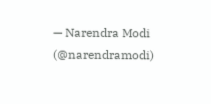— Narendra Modi (@narendramodi)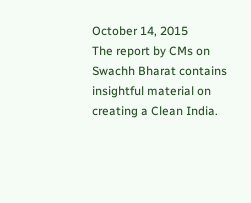October 14, 2015
The report by CMs on Swachh Bharat contains insightful material on creating a Clean India.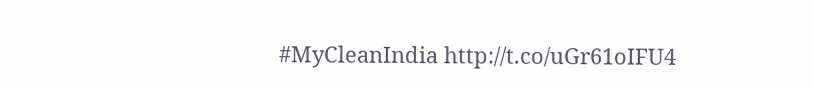#MyCleanIndia http://t.co/uGr61oIFU4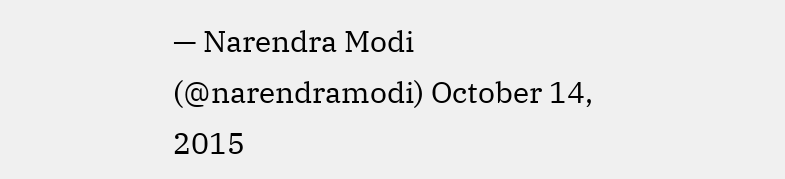— Narendra Modi (@narendramodi) October 14, 2015